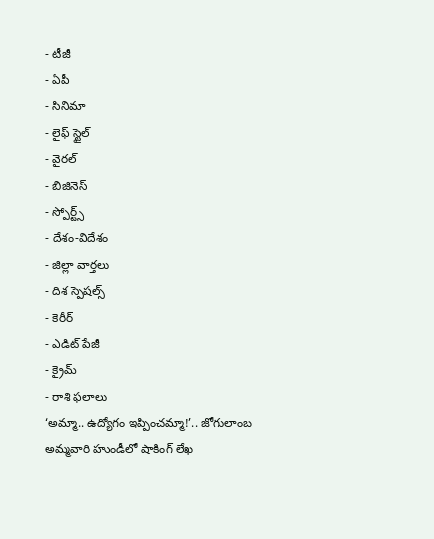- టీజీ
- ఏపీ
- సినిమా
- లైఫ్ స్టైల్
- వైరల్
- బిజినెస్
- స్పోర్ట్స్
- దేశం-విదేశం
- జిల్లా వార్తలు
- దిశ స్పెషల్స్
- కెరీర్
- ఎడిట్ పేజీ
- క్రైమ్
- రాశి ఫలాలు
‘అమ్మా.. ఉద్యోగం ఇప్పించమ్మా!’.. జోగులాంబ అమ్మవారి హుండీలో షాకింగ్ లేఖ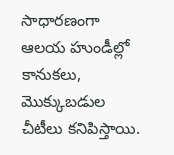సాధారణంగా ఆలయ హుండీల్లో కానుకలు, మొక్కుబడుల చీటీలు కనిపిస్తాయి.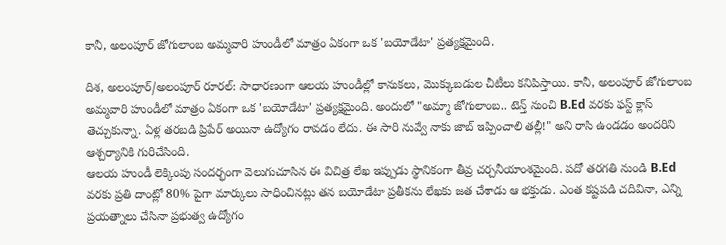కానీ, అలంపూర్ జోగులాంబ అమ్మవారి హుండీలో మాత్రం ఏకంగా ఒక 'బయోడేటా' ప్రత్యక్షమైంది.

దిశ, అలంపూర్/అలంపూర్ రూరల్: సాధారణంగా ఆలయ హుండీల్లో కానుకలు, మొక్కుబడుల చీటీలు కనిపిస్తాయి. కానీ, అలంపూర్ జోగులాంబ అమ్మవారి హుండీలో మాత్రం ఏకంగా ఒక 'బయోడేటా' ప్రత్యక్షమైంది. అందులో "అమ్మా జోగులాంబ.. టెన్త్ నుంచి B.Ed వరకు ఫస్ట్ క్లాస్ తెచ్చుకున్నా. ఏళ్ల తరబడి ప్రిపేర్ అయినా ఉద్యోగం రావడం లేదు. ఈ సారి నువ్వే నాకు జాబ్ ఇప్పించాలి తల్లీ!" అని రాసి ఉండడం అందరిని ఆశ్చర్యానికి గురిచేసింది.
ఆలయ హుండీ లెక్కింపు సందర్భంగా వెలుగుచూసిన ఈ విచిత్ర లేఖ ఇప్పుడు స్థానికంగా తీవ్ర చర్చనీయాంశమైంది. పదో తరగతి నుండి B.Ed వరకు ప్రతి దాంట్లో 80% పైగా మార్కులు సాధించినట్లు తన బయోడేటా ప్రతీకను లేఖకు జత చేశాడు ఆ భక్తుడు. ఎంత కష్టపడి చదివినా, ఎన్ని ప్రయత్నాలు చేసినా ప్రభుత్వ ఉద్యోగం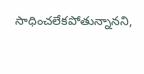సాధించలేకపోతున్నానని,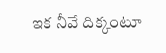ఇక నీవే దిక్కంటూ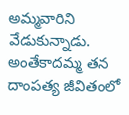అమ్మవారిని వేడుకున్నాడు. అంతేకాదమ్మ తన దాంపత్య జీవితంలో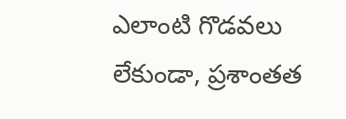ఎలాంటి గొడవలు లేకుండా, ప్రశాంతత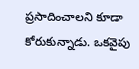ప్రసాదించాలని కూడా కోరుకున్నాడు. ఒకవైపు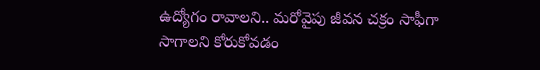ఉద్యోగం రావాలని.. మరోవైపు జీవన చక్రం సాఫీగా సాగాలని కోరుకోవడం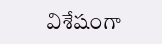విశేషంగా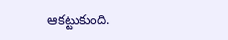ఆకట్టుకుంది.